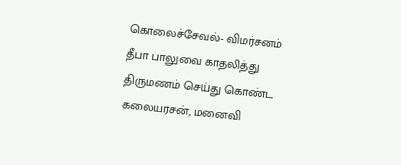கொலைச்சேவல்- விமர்சனம்
தீபா பாலுவை காதலித்து திருமணம் செய்து கொண்ட கலையரசன், மனைவி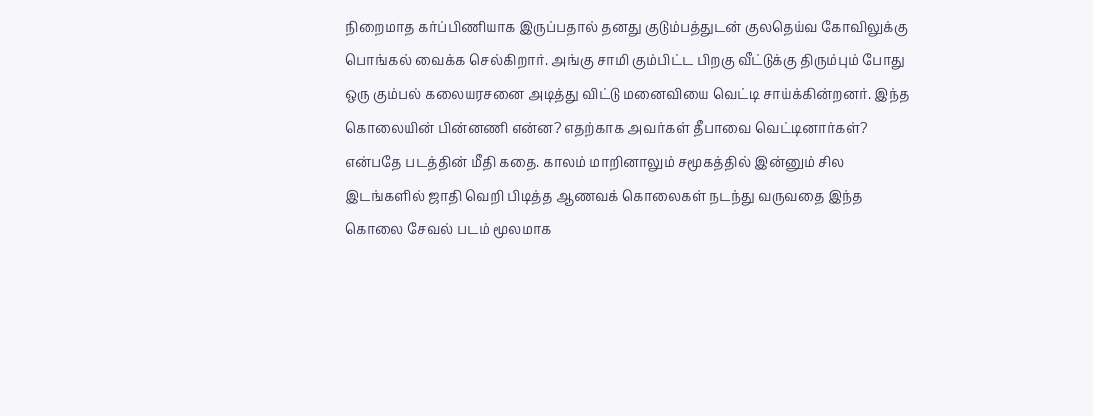நிறைமாத கர்ப்பிணியாக இருப்பதால் தனது குடும்பத்துடன் குலதெய்வ கோவிலுக்கு பொங்கல் வைக்க செல்கிறார். அங்கு சாமி கும்பிட்ட பிறகு வீட்டுக்கு திரும்பும் போது ஒரு கும்பல் கலையரசனை அடித்து விட்டு மனைவியை வெட்டி சாய்க்கின்றனர். இந்த கொலையின் பின்னணி என்ன? எதற்காக அவர்கள் தீபாவை வெட்டினார்கள்? என்பதே படத்தின் மீதி கதை. காலம் மாறினாலும் சமூகத்தில் இன்னும் சில இடங்களில் ஜாதி வெறி பிடித்த ஆணவக் கொலைகள் நடந்து வருவதை இந்த கொலை சேவல் படம் மூலமாக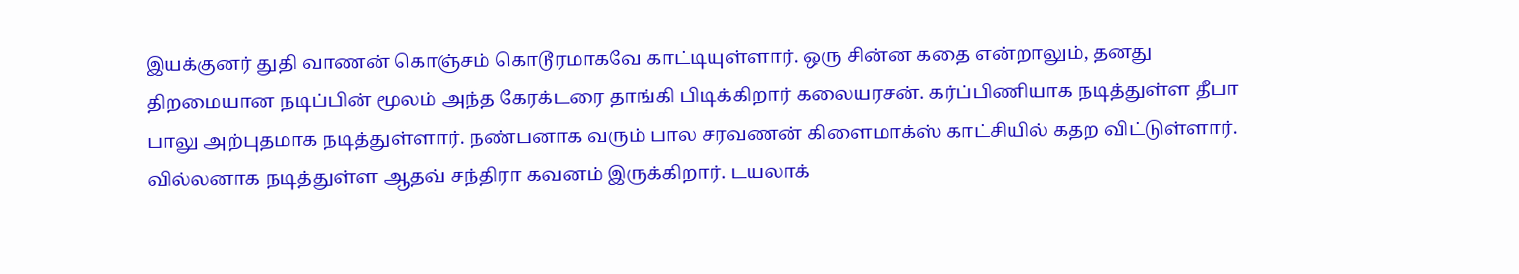இயக்குனர் துதி வாணன் கொஞ்சம் கொடூரமாகவே காட்டியுள்ளார். ஒரு சின்ன கதை என்றாலும், தனது திறமையான நடிப்பின் மூலம் அந்த கேரக்டரை தாங்கி பிடிக்கிறார் கலையரசன். கர்ப்பிணியாக நடித்துள்ள தீபா பாலு அற்புதமாக நடித்துள்ளார். நண்பனாக வரும் பால சரவணன் கிளைமாக்ஸ் காட்சியில் கதற விட்டுள்ளார். வில்லனாக நடித்துள்ள ஆதவ் சந்திரா கவனம் இருக்கிறார். டயலாக்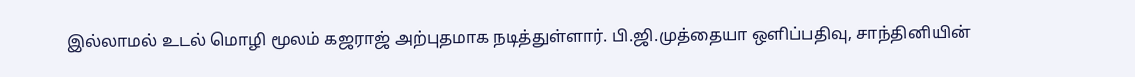இல்லாமல் உடல் மொழி மூலம் கஜராஜ் அற்புதமாக நடித்துள்ளார். பி.ஜி.முத்தையா ஒளிப்பதிவு, சாந்தினியின்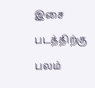இசை படத்திற்கு பலம்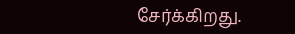சேர்க்கிறது.